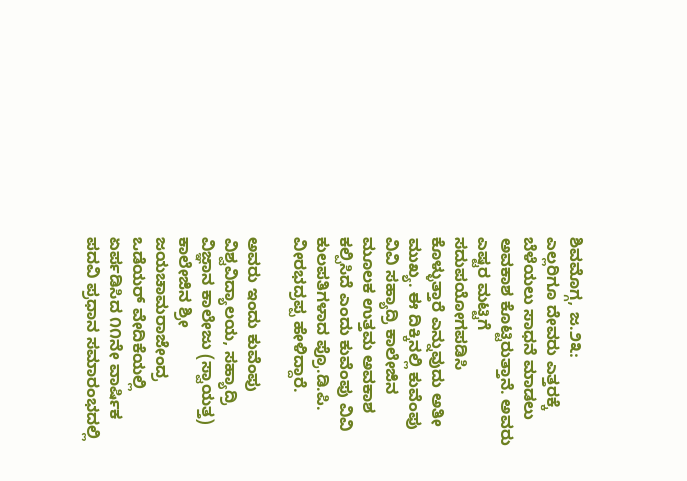ಶಿವಮೊಗ್ಗ, ಜ.೨೩:
ಎಲ್ಲರಿಗೂ ದೇವರು ಎತ್ತರಕ್ಕೆ ಬೆಳೆಯಲು ಸಾಧನೆ ಮಾಡಲು ಅವಕಾಶ ಕೊಟ್ಟಿರುತ್ತಾನೆ. ಅವರು ಎಷ್ಟರ ಮಟ್ಟಿಗೆ ಸದುಪಯೋಗಪಡಿಸಿ ಕೊಳ್ಳುತ್ತಾರೆ ಎನ್ನುವುದು ಅತೀ ಮುಖ್ಯ. ಈ ದಿಕ್ಕಿನಲ್ಲಿ ಕುವೆಂಪು ವಿವಿ ಸಹ್ಯಾದ್ರಿ ಕಾಲೇಜಿನ ಮೂಲಕ ಉತ್ತಮ ಅವಕಾಶ ಕಲ್ಪಿಸಿದೆ ಎಂದು ಕುವೆಂಪು ವಿವಿ ಕುಲಪತಿಗಳಾದ ಪ್ರೊ.ಡಿ.ಪಿ. ವೀರಭದ್ರಪ್ಪ ಹೇಳಿದ್ದಾರೆ.

ಅವರು ಇಂದು ಕುವೆಂಪು ವಿಶ್ವವಿದ್ಯಾಲಯ, ಸಹ್ಯಾದ್ರಿ ವಿಜ್ಞಾನ ಕಾಲೇಜು (ಸ್ವಾಯತ್ತ) ಕಾಲೇಜಿನ ಶ್ರೀ ಜಯಚಾಮರಾಜೇಂದ್ರ ಒಡೆಯರ್ ವೇದಿಕೆಯಲ್ಲಿ ಏರ್ಪಡಿಸಿದ ೧೧ನೇ ವಾರ್ಷಿಕ ಪದವಿ ಪ್ರಧಾನ ಸಮಾರಂಭದಲ್ಲಿ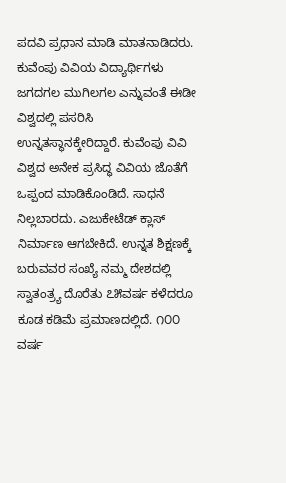ಪದವಿ ಪ್ರಧಾನ ಮಾಡಿ ಮಾತನಾಡಿದರು.
ಕುವೆಂಪು ವಿವಿಯ ವಿದ್ಯಾರ್ಥಿಗಳು ಜಗದಗಲ ಮುಗಿಲಗಲ ಎನ್ನುವಂತೆ ಈಡೀ ವಿಶ್ವದಲ್ಲಿ ಪಸರಿಸಿ ಉನ್ನತಸ್ಥಾನಕ್ಕೇರಿದ್ದಾರೆ. ಕುವೆಂಪು ವಿವಿ ವಿಶ್ವದ ಅನೇಕ ಪ್ರಸಿದ್ಧ ವಿವಿಯ ಜೊತೆಗೆ ಒಪ್ಪಂದ ಮಾಡಿಕೊಂಡಿದೆ. ಸಾಧನೆ ನಿಲ್ಲಬಾರದು. ಎಜುಕೇಟೆಡ್ ಕ್ಲಾಸ್ ನಿರ್ಮಾಣ ಆಗಬೇಕಿದೆ. ಉನ್ನತ ಶಿಕ್ಷಣಕ್ಕೆ ಬರುವವರ ಸಂಖ್ಯೆ ನಮ್ಮ ದೇಶದಲ್ಲಿ ಸ್ವಾತಂತ್ರ್ಯ ದೊರೆತು ೭೫ವರ್ಷ ಕಳೆದರೂ ಕೂಡ ಕಡಿಮೆ ಪ್ರಮಾಣದಲ್ಲಿದೆ. ೧೦೦ ವರ್ಷ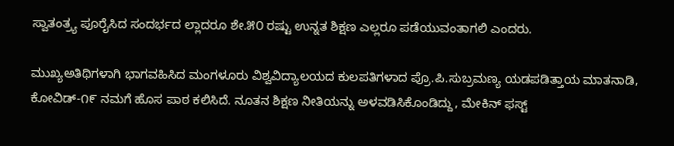ಸ್ವಾತಂತ್ರ್ಯ ಪೂರೈಸಿದ ಸಂದರ್ಭದ ಲ್ಲಾದರೂ ಶೇ.೫೦ ರಷ್ಟು ಉನ್ನತ ಶಿಕ್ಷಣ ಎಲ್ಲರೂ ಪಡೆಯುವಂತಾಗಲಿ ಎಂದರು.

ಮುಖ್ಯಅತಿಥಿಗಳಾಗಿ ಭಾಗವಹಿಸಿದ ಮಂಗಳೂರು ವಿಶ್ವವಿದ್ಯಾಲಯದ ಕುಲಪತಿಗಳಾದ ಪ್ರೊ.ಪಿ.ಸುಬ್ರಮಣ್ಯ ಯಡಪಡಿತ್ತಾಯ ಮಾತನಾಡಿ, ಕೋವಿಡ್-೧೯ ನಮಗೆ ಹೊಸ ಪಾಠ ಕಲಿಸಿದೆ. ನೂತನ ಶಿಕ್ಷಣ ನೀತಿಯನ್ನು ಅಳವಡಿಸಿಕೊಂಡಿದ್ದು, ಮೇಕಿನ್ ಫಸ್ಟ್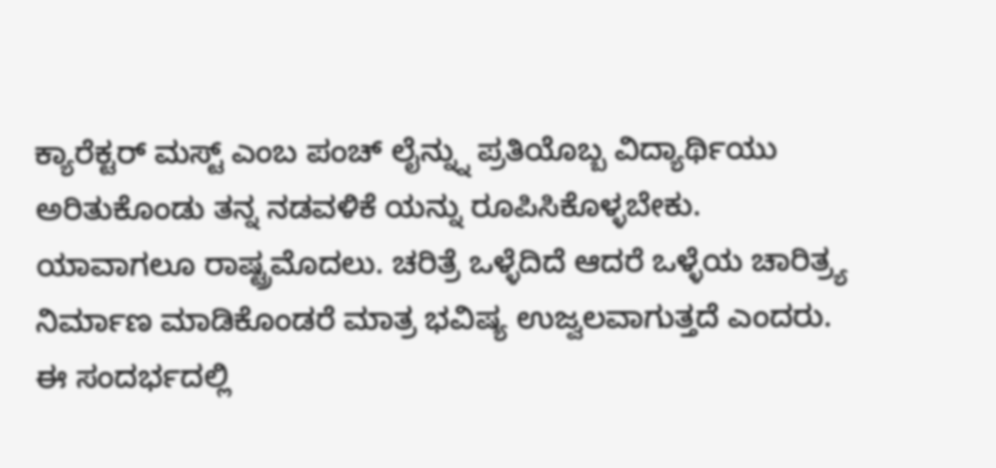ಕ್ಯಾರೆಕ್ಟರ್ ಮಸ್ಟ್ ಎಂಬ ಪಂಚ್ ಲೈನ್ನ್ನು ಪ್ರತಿಯೊಬ್ಬ ವಿದ್ಯಾರ್ಥಿಯು ಅರಿತುಕೊಂಡು ತನ್ನ ನಡವಳಿಕೆ ಯನ್ನು ರೂಪಿಸಿಕೊಳ್ಳಬೇಕು. ಯಾವಾಗಲೂ ರಾಷ್ಟ್ರಮೊದಲು. ಚರಿತ್ರೆ ಒಳ್ಳೆದಿದೆ ಆದರೆ ಒಳ್ಳೆಯ ಚಾರಿತ್ರ್ಯ ನಿರ್ಮಾಣ ಮಾಡಿಕೊಂಡರೆ ಮಾತ್ರ ಭವಿಷ್ಯ ಉಜ್ವಲವಾಗುತ್ತದೆ ಎಂದರು.
ಈ ಸಂದರ್ಭದಲ್ಲಿ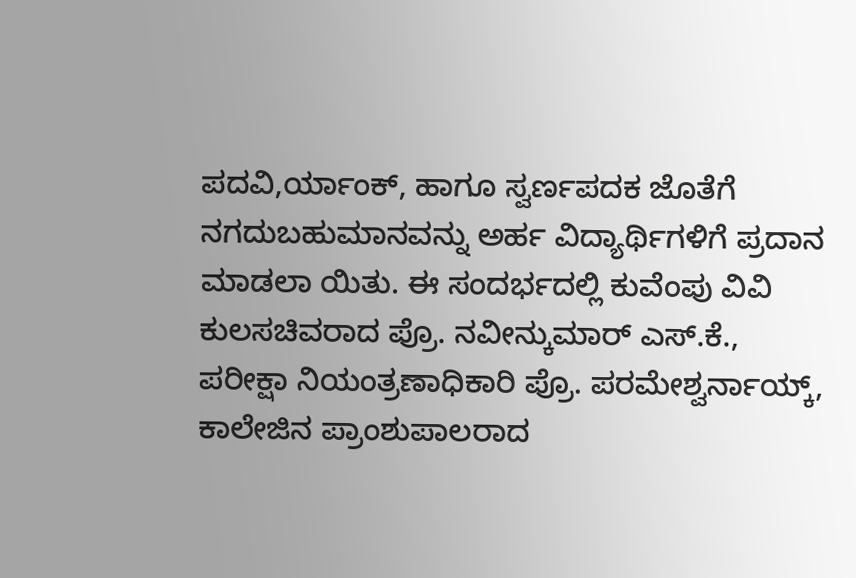ಪದವಿ,ರ್ಯಾಂಕ್, ಹಾಗೂ ಸ್ವರ್ಣಪದಕ ಜೊತೆಗೆ ನಗದುಬಹುಮಾನವನ್ನು ಅರ್ಹ ವಿದ್ಯಾರ್ಥಿಗಳಿಗೆ ಪ್ರದಾನ ಮಾಡಲಾ ಯಿತು. ಈ ಸಂದರ್ಭದಲ್ಲಿ ಕುವೆಂಪು ವಿವಿ ಕುಲಸಚಿವರಾದ ಪ್ರೊ. ನವೀನ್ಕುಮಾರ್ ಎಸ್.ಕೆ., ಪರೀಕ್ಷಾ ನಿಯಂತ್ರಣಾಧಿಕಾರಿ ಪ್ರೊ. ಪರಮೇಶ್ವರ್ನಾಯ್ಕ್, ಕಾಲೇಜಿನ ಪ್ರಾಂಶುಪಾಲರಾದ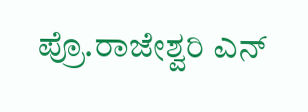ಪ್ರೊ.ರಾಜೇಶ್ವರಿ ಎನ್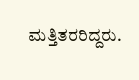ಮತ್ತಿತರರಿದ್ದರು.